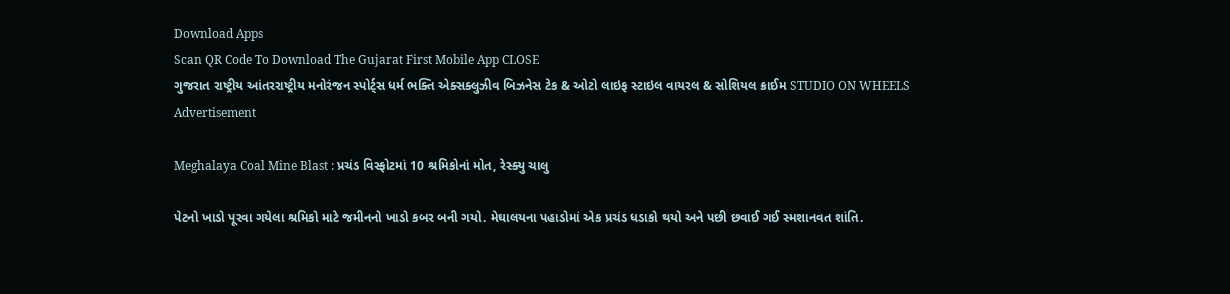Download Apps
Scan QR Code To Download The Gujarat First Mobile App CLOSE
ગુજરાત રાષ્ટ્રીય આંતરરાષ્ટ્રીય મનોરંજન સ્પોર્ટ્સ ધર્મ ભક્તિ એક્સક્લુઝીવ બિઝનેસ ટેક & ઓટો લાઇફ સ્ટાઇલ વાયરલ & સોશિયલ ક્રાઈમ STUDIO ON WHEELS
Advertisement

Meghalaya Coal Mine Blast : પ્રચંડ વિસ્ફોટમાં 10 શ્રમિકોનાં મોત, રેસ્ક્યુ ચાલુ

પેટનો ખાડો પૂરવા ગયેલા શ્રમિકો માટે જમીનનો ખાડો કબર બની ગયો. મેઘાલયના પહાડોમાં એક પ્રચંડ ધડાકો થયો અને પછી છવાઈ ગઈ સ્મશાનવત શાંતિ.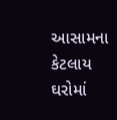આસામના કેટલાય ઘરોમાં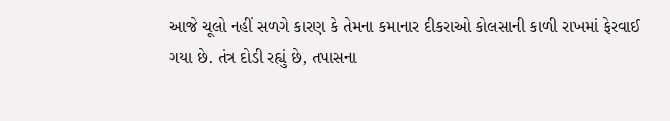આજે ચૂલો નહીં સળગે કારણ કે તેમના કમાનાર દીકરાઓ કોલસાની કાળી રાખમાં ફેરવાઈ ગયા છે. તંત્ર દોડી રહ્યું છે, તપાસના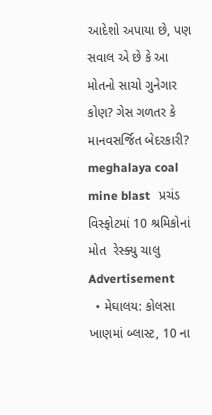આદેશો અપાયા છે, પણ સવાલ એ છે કે આ મોતનો સાચો ગુનેગાર કોણ? ગેસ ગળતર કે માનવસર્જિત બેદરકારી?
meghalaya coal mine blast   પ્રચંડ વિસ્ફોટમાં 10 શ્રમિકોનાં મોત  રેસ્ક્યુ ચાલુ
Advertisement
  • મેઘાલય: કોલસા ખાણમાં બ્લાસ્ટ, 10 ના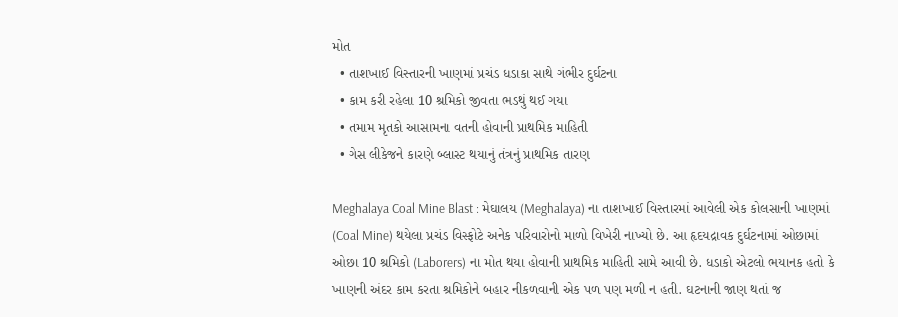મોત
  • તાશખાઈ વિસ્તારની ખાણમાં પ્રચંડ ધડાકા સાથે ગંભીર દુર્ઘટના
  • કામ કરી રહેલા 10 શ્રમિકો જીવતા ભડથું થઈ ગયા
  • તમામ મૃતકો આસામના વતની હોવાની પ્રાથમિક માહિતી
  • ગેસ લીકેજને કારણે બ્લાસ્ટ થયાનું તંત્રનું પ્રાથમિક તારણ

Meghalaya Coal Mine Blast : મેઘાલય (Meghalaya) ના તાશખાઈ વિસ્તારમાં આવેલી એક કોલસાની ખાણમાં (Coal Mine) થયેલા પ્રચંડ વિસ્ફોટે અનેક પરિવારોનો માળો વિખેરી નાખ્યો છે. આ હૃદયદ્રાવક દુર્ઘટનામાં ઓછામાં ઓછા 10 શ્રમિકો (Laborers) ના મોત થયા હોવાની પ્રાથમિક માહિતી સામે આવી છે. ધડાકો એટલો ભયાનક હતો કે ખાણની અંદર કામ કરતા શ્રમિકોને બહાર નીકળવાની એક પળ પણ મળી ન હતી. ઘટનાની જાણ થતાં જ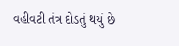વહીવટી તંત્ર દોડતું થયું છે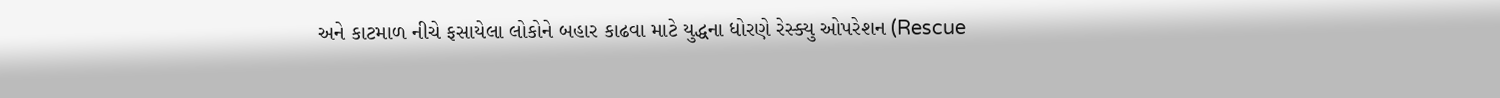અને કાટમાળ નીચે ફસાયેલા લોકોને બહાર કાઢવા માટે યુદ્ધના ધોરણે રેસ્ક્યુ ઓપરેશન (Rescue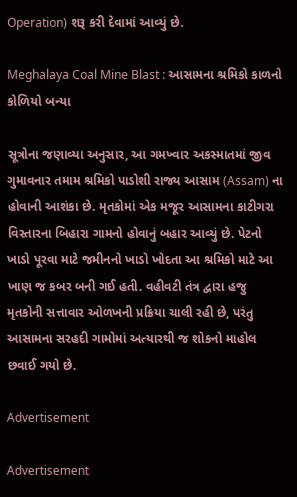Operation) શરૂ કરી દેવામાં આવ્યું છે.

Meghalaya Coal Mine Blast : આસામના શ્રમિકો કાળનો કોળિયો બન્યા

સૂત્રોના જણાવ્યા અનુસાર, આ ગમખ્વાર અકસ્માતમાં જીવ ગુમાવનાર તમામ શ્રમિકો પાડોશી રાજ્ય આસામ (Assam) ના હોવાની આશંકા છે. મૃતકોમાં એક મજૂર આસામના કાટીગરા વિસ્તારના બિહારા ગામનો હોવાનું બહાર આવ્યું છે. પેટનો ખાડો પૂરવા માટે જમીનનો ખાડો ખોદતા આ શ્રમિકો માટે આ ખાણ જ કબર બની ગઈ હતી. વહીવટી તંત્ર દ્વારા હજુ મૃતકોની સત્તાવાર ઓળખની પ્રક્રિયા ચાલી રહી છે, પરંતુ આસામના સરહદી ગામોમાં અત્યારથી જ શોકનો માહોલ છવાઈ ગયો છે.

Advertisement

Advertisement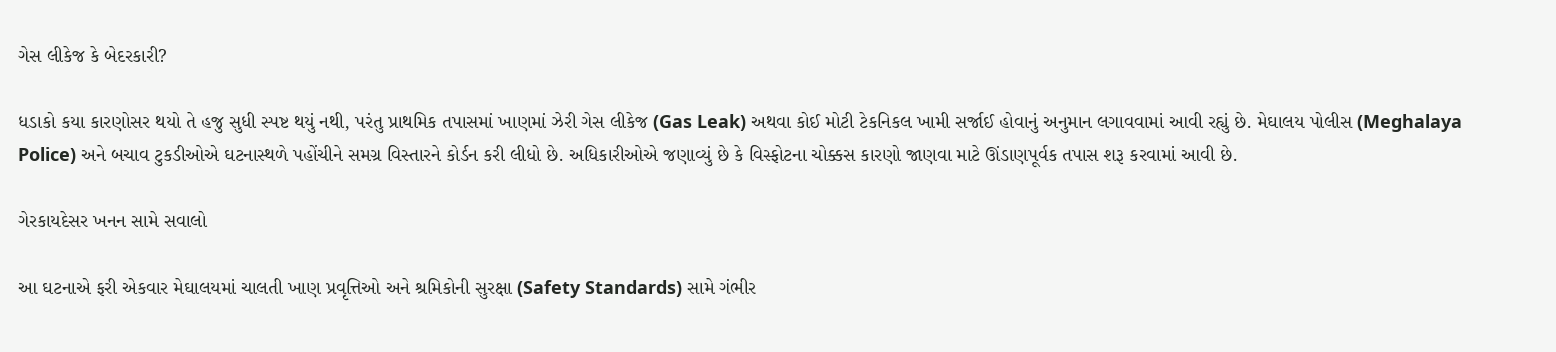ગેસ લીકેજ કે બેદરકારી?

ધડાકો કયા કારણોસર થયો તે હજુ સુધી સ્પષ્ટ થયું નથી, પરંતુ પ્રાથમિક તપાસમાં ખાણમાં ઝેરી ગેસ લીકેજ (Gas Leak) અથવા કોઈ મોટી ટેકનિકલ ખામી સર્જાઈ હોવાનું અનુમાન લગાવવામાં આવી રહ્યું છે. મેઘાલય પોલીસ (Meghalaya Police) અને બચાવ ટુકડીઓએ ઘટનાસ્થળે પહોંચીને સમગ્ર વિસ્તારને કોર્ડન કરી લીધો છે. અધિકારીઓએ જણાવ્યું છે કે વિસ્ફોટના ચોક્કસ કારણો જાણવા માટે ઊંડાણપૂર્વક તપાસ શરૂ કરવામાં આવી છે.

ગેરકાયદેસર ખનન સામે સવાલો

આ ઘટનાએ ફરી એકવાર મેઘાલયમાં ચાલતી ખાણ પ્રવૃત્તિઓ અને શ્રમિકોની સુરક્ષા (Safety Standards) સામે ગંભીર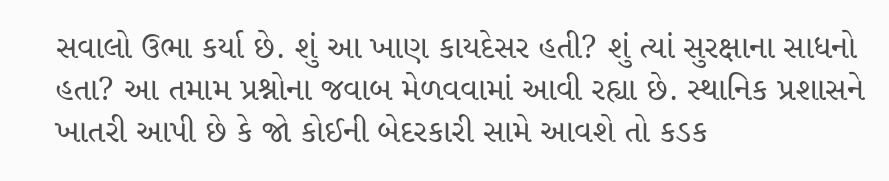સવાલો ઉભા કર્યા છે. શું આ ખાણ કાયદેસર હતી? શું ત્યાં સુરક્ષાના સાધનો હતા? આ તમામ પ્રશ્નોના જવાબ મેળવવામાં આવી રહ્યા છે. સ્થાનિક પ્રશાસને ખાતરી આપી છે કે જો કોઈની બેદરકારી સામે આવશે તો કડક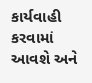કાર્યવાહી કરવામાં આવશે અને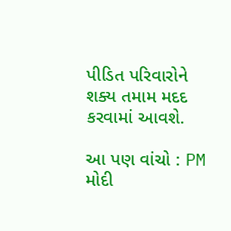પીડિત પરિવારોને શક્ય તમામ મદદ કરવામાં આવશે.

આ પણ વાંચો : PM મોદી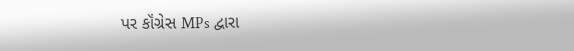પર કૉંગ્રેસ MPs દ્વારા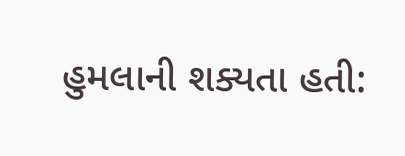હુમલાની શક્યતા હતી: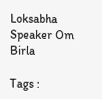Loksabha Speaker Om Birla

Tags :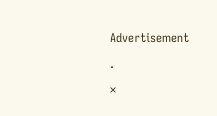Advertisement

.

×